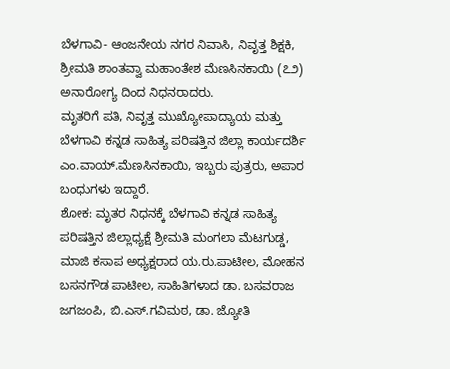ಬೆಳಗಾವಿ- ಆಂಜನೇಯ ನಗರ ನಿವಾಸಿ, ನಿವೃತ್ತ ಶಿಕ್ಷಕಿ, ಶ್ರೀಮತಿ ಶಾಂತವ್ವಾ ಮಹಾಂತೇಶ ಮೆಣಸಿನಕಾಯಿ (೭೨) ಅನಾರೋಗ್ಯ ದಿಂದ ನಿಧನರಾದರು.
ಮೃತರಿಗೆ ಪತಿ, ನಿವೃತ್ತ ಮುಖ್ಯೋಪಾದ್ಯಾಯ ಮತ್ತು
ಬೆಳಗಾವಿ ಕನ್ನಡ ಸಾಹಿತ್ಯ ಪರಿಷತ್ತಿನ ಜಿಲ್ಲಾ ಕಾರ್ಯದರ್ಶಿ ಎಂ.ವಾಯ್.ಮೆಣಸಿನಕಾಯಿ, ಇಬ್ಬರು ಪುತ್ರರು, ಅಪಾರ ಬಂಧುಗಳು ಇದ್ದಾರೆ.
ಶೋಕ: ಮೃತರ ನಿಧನಕ್ಕೆ ಬೆಳಗಾವಿ ಕನ್ನಡ ಸಾಹಿತ್ಯ ಪರಿಷತ್ತಿನ ಜಿಲ್ಲಾಧ್ಯಕ್ಷೆ ಶ್ರೀಮತಿ ಮಂಗಲಾ ಮೆಟಗುಡ್ಡ, ಮಾಜಿ ಕಸಾಪ ಅಧ್ಯಕ್ಷರಾದ ಯ.ರು.ಪಾಟೀಲ, ಮೋಹನ ಬಸನಗೌಡ ಪಾಟೀಲ, ಸಾಹಿತಿಗಳಾದ ಡಾ. ಬಸವರಾಜ ಜಗಜಂಪಿ, ಬಿ.ಎಸ್.ಗವಿಮಠ, ಡಾ. ಜ್ಯೋತಿ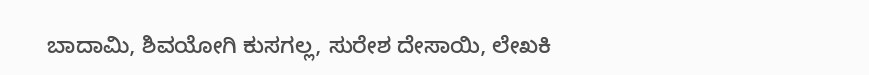ಬಾದಾಮಿ, ಶಿವಯೋಗಿ ಕುಸಗಲ್ಲ, ಸುರೇಶ ದೇಸಾಯಿ, ಲೇಖಕಿ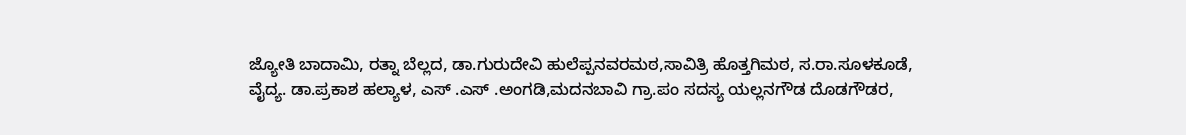ಜ್ಯೋತಿ ಬಾದಾಮಿ, ರತ್ನಾ ಬೆಲ್ಲದ, ಡಾ.ಗುರುದೇವಿ ಹುಲೆಪ್ಪನವರಮಠ,ಸಾವಿತ್ರಿ ಹೊತ್ತಗಿಮಠ, ಸ.ರಾ.ಸೂಳಕೂಡೆ,
ವೈದ್ಯ. ಡಾ.ಪ್ರಕಾಶ ಹಲ್ಯಾಳ, ಎಸ್ .ಎಸ್ .ಅಂಗಡಿ,ಮದನಬಾವಿ ಗ್ರಾ.ಪಂ ಸದಸ್ಯ ಯಲ್ಲನಗೌಡ ದೊಡಗೌಡರ,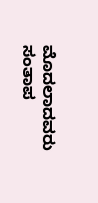ಮೊದಲಾದವರು ಸಂತಾಪ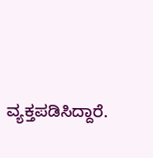ವ್ಯಕ್ತಪಡಿಸಿದ್ದಾರೆ.